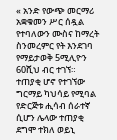« አንድ የውጭ መርማሪ አቋቁመን ሥር ሰዷል የተባለውን ሙስና ከማረት ስንመረምር የት እንደገባ የማይታወቅ 5ሚሊዮን 60ሺህ ብር ተገኘ። ተጠያቂ ሆኖ የተገኘው ግርማይ ካህሳይ የሚባል የድርጅቱ ሒሳብ ሰራተኛ ሲሆን ሌላው ተጠያቂ ደግሞ ተክለ ወይኒ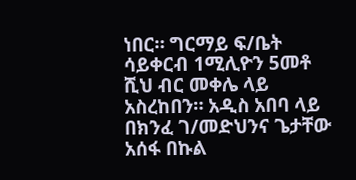ነበር። ግርማይ ፍ/ቤት ሳይቀርብ 1ሚሊዮን 5መቶ ሺህ ብር መቀሌ ላይ አስረከበን። አዲስ አበባ ላይ በክንፈ ገ/መድህንና ጌታቸው አሰፋ በኩል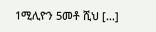1ሚሊዮን 5መቶ ሺህ […]